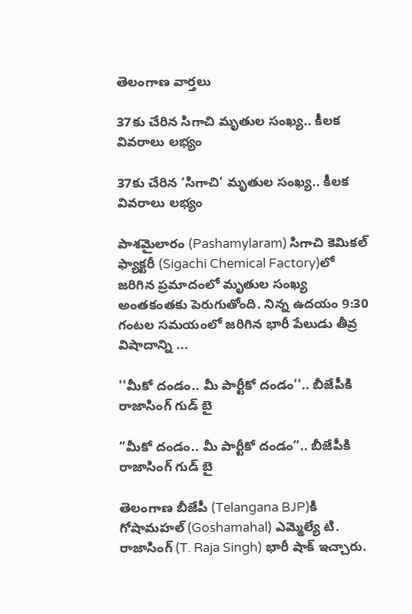తెలంగాణ వార్తలు

37కు చేరిన‌ సిగాచి మృతుల సంఖ్య‌.. కీల‌క వివ‌రాలు ల‌భ్యం

37కు చేరిన‌ ‘సిగాచి’ మృతుల సంఖ్య‌.. కీల‌క వివ‌రాలు ల‌భ్యం

పాశమైలారం (Pashamylaram) సిగాచి కెమికల్‌ ఫ్యాక్టరీ (Sigachi Chemical Factory)లో జ‌రిగిన‌ ప్రమాదంలో మృతుల సంఖ్య అంతకంతకు పెరుగుతోంది. నిన్న ఉదయం 9:30 గంటల సమయంలో జరిగిన భారీ పేలుడు తీవ్ర విషాదాన్ని ...

''మీకో దండం.. మీ పార్టీకో దండం''.. బీజేపీకి రాజాసింగ్ గుడ్ బై

”మీకో దండం.. మీ పార్టీకో దండం”.. బీజేపీకి రాజాసింగ్ గుడ్ బై

తెలంగాణ బీజేపీ (Telangana BJP)కి గోషామహల్ (Goshamahal) ఎమ్మెల్యే టి. రాజాసింగ్ (T. Raja Singh) భారీ షాక్ ఇచ్చారు.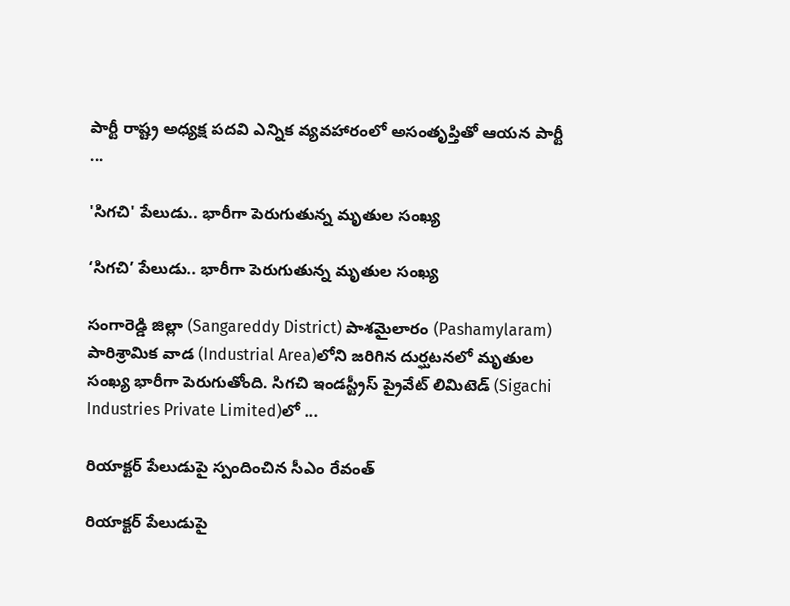పార్టీ రాష్ట్ర అధ్యక్ష పదవి ఎన్నిక వ్యవహారంలో అసంతృప్తితో ఆయన పార్టీ ...

'సిగచి' పేలుడు.. భారీగా పెరుగుతున్న మృతుల సంఖ్య‌

‘సిగచి’ పేలుడు.. భారీగా పెరుగుతున్న మృతుల సంఖ్య‌

సంగారెడ్డి జిల్లా (Sangareddy District) పాశమైలారం (Pashamylaram) పారిశ్రామిక వాడ (Industrial Area)లోని జ‌రిగిన దుర్ఘ‌ట‌న‌లో మృతుల సంఖ్య భారీగా పెరుగుతోంది. సిగచి ఇండస్ట్రీస్ ప్రైవేట్ లిమిటెడ్‌ (Sigachi Industries Private Limited)లో ...

రియాక్ట‌ర్‌ పేలుడుపై స్పందించిన‌ సీఎం రేవంత్‌

రియాక్ట‌ర్‌ పేలుడుపై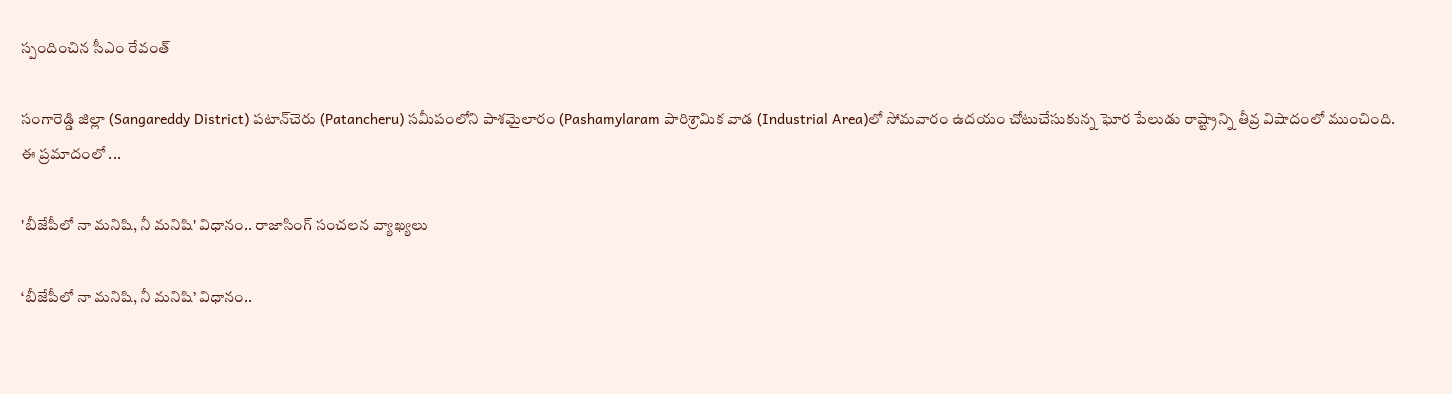స్పందించిన‌ సీఎం రేవంత్‌

సంగారెడ్డి జిల్లా (Sangareddy District) పటాన్‌చెరు (Patancheru) సమీపంలోని పాశమైలారం (Pashamylaram పారిశ్రామిక వాడ (Industrial Area)లో సోమవారం ఉదయం చోటుచేసుకున్న ఘోర పేలుడు రాష్ట్రాన్ని తీవ్ర విషాదంలో ముంచింది. ఈ ప్రమాదంలో ...

'బీజేపీలో నా మ‌నిషి, నీ మ‌నిషి' విధానం.. రాజాసింగ్ సంచలన వ్యాఖ్యలు

‘బీజేపీలో నా మ‌నిషి, నీ మ‌నిషి’ విధానం..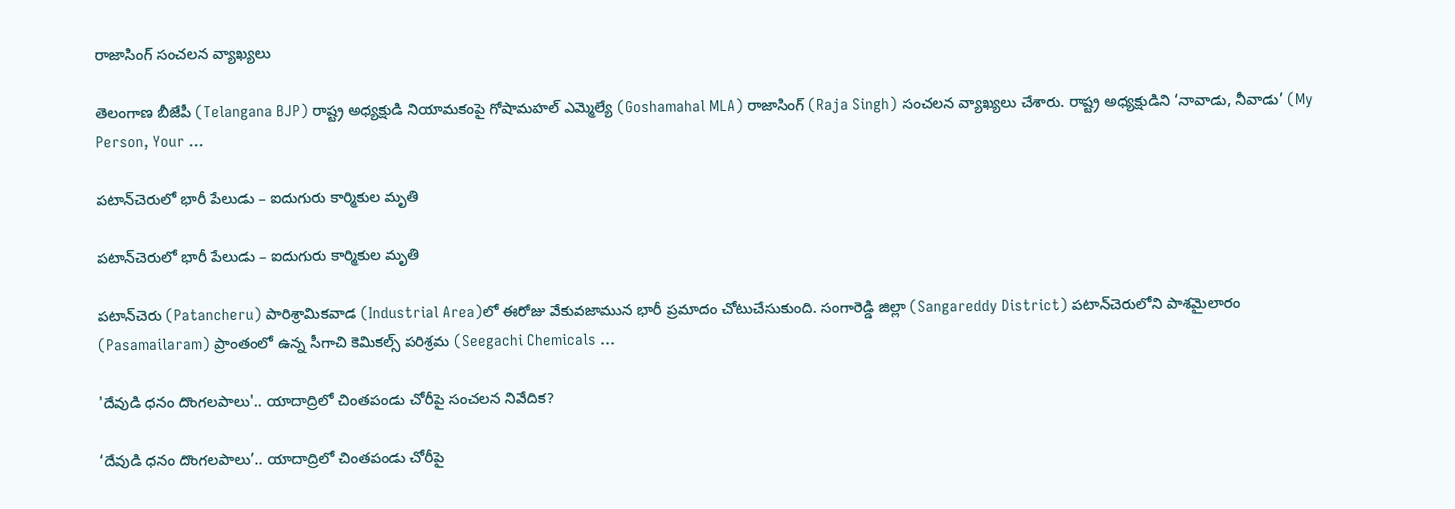రాజాసింగ్ సంచలన వ్యాఖ్యలు

తెలంగాణ బీజేపీ (Telangana BJP) రాష్ట్ర అధ్యక్షుడి నియామకంపై గోషామహల్ ఎమ్మెల్యే (Goshamahal MLA) రాజాసింగ్ (Raja Singh) సంచలన వ్యాఖ్యలు చేశారు. రాష్ట్ర అధ్యక్షుడిని ‘నావాడు, నీవాడు’ (My Person, Your ...

పటాన్‌చెరులో భారీ పేలుడు – ఐదుగురు కార్మికుల మృతి

పటాన్‌చెరులో భారీ పేలుడు – ఐదుగురు కార్మికుల మృతి

పటాన్‌చెరు (Patancheru) పారిశ్రామికవాడ (Industrial Area)లో ఈరోజు వేకువజామున భారీ ప్రమాదం చోటుచేసుకుంది. సంగారెడ్డి జిల్లా (Sangareddy District) పటాన్‌చెరులోని పాశమైలారం (Pasamailaram) ప్రాంతంలో ఉన్న సీగాచి కెమికల్స్‌ పరిశ్రమ (Seegachi Chemicals ...

'దేవుడి ధనం దొంగలపాలు'.. యాదాద్రిలో చింతపండు చోరీపై సంచలన నివేదిక?

‘దేవుడి ధనం దొంగలపాలు’.. యాదాద్రిలో చింతపండు చోరీపై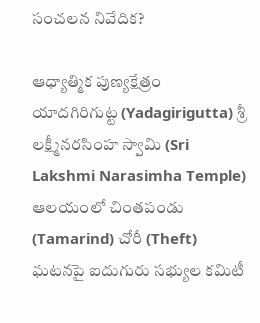సంచలన నివేదిక?

ఆధ్యాత్మిక పుణ్య‌క్షేత్రం యాదగిరిగుట్ట (Yadagirigutta) శ్రీ లక్ష్మీనరసింహ స్వామి (Sri Lakshmi Narasimha Temple) ఆలయంలో చింతపండు (Tamarind) చోరీ (Theft) ఘటనపై ఐదుగురు సభ్యుల కమిటీ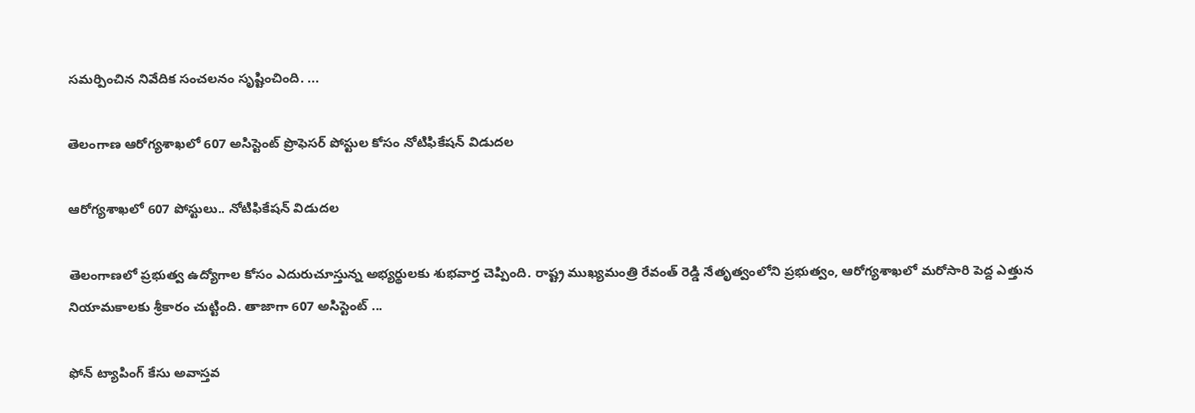సమర్పించిన నివేదిక సంచలనం సృష్టించింది. ...

తెలంగాణ ఆరోగ్యశాఖలో 607 అసిస్టెంట్ ప్రొఫెసర్ పోస్టుల కోసం నోటిఫికేషన్ విడుదల

ఆరోగ్యశాఖలో 607 పోస్టులు.. నోటిఫికేషన్ విడుదల

తెలంగాణలో ప్రభుత్వ ఉద్యోగాల కోసం ఎదురుచూస్తున్న అభ్యర్థులకు శుభ‌వార్త చెప్పింది. రాష్ట్ర ముఖ్యమంత్రి రేవంత్ రెడ్డి నేతృత్వంలోని ప్రభుత్వం, ఆరోగ్యశాఖలో మరోసారి పెద్ద ఎత్తున నియామకాలకు శ్రీకారం చుట్టింది. తాజాగా 607 అసిస్టెంట్ ...

ఫోన్ ట్యాపింగ్ కేసు అవాస్తవ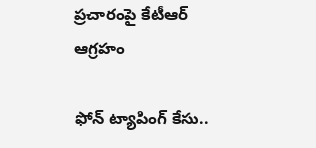ప్రచారంపై కేటీఆర్ ఆగ్రహం

ఫోన్ ట్యాపింగ్ కేసు..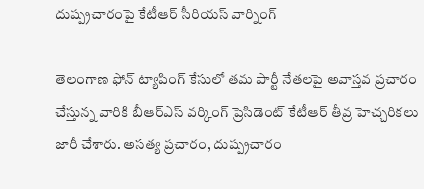దుష్ప్ర‌చారంపై కేటీఆర్ సీరియస్ వార్నింగ్‌

తెలంగాణ ఫోన్ ట్యాపింగ్ కేసులో తమ పార్టీ నేతలపై అవాస్తవ ప్రచారం చేస్తున్న వారికి బీఆర్ఎస్ వర్కింగ్ ప్రెసిడెంట్ కేటీఆర్ తీవ్ర హెచ్చరికలు జారీ చేశారు. అసత్య ప్రచారం, దుష్ప్రచారం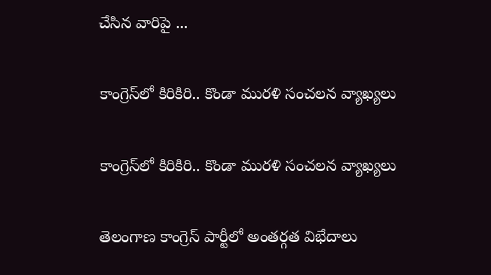చేసిన వారిపై ...

కాంగ్రెస్‌లో కిరికిరి.. కొండా మురళి సంచలన వ్యాఖ్యలు

కాంగ్రెస్‌లో కిరికిరి.. కొండా మురళి సంచలన వ్యాఖ్యలు

తెలంగాణ కాంగ్రెస్ పార్టీలో అంతర్గత విభేదాలు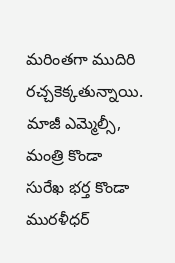మ‌రింత‌గా ముదిరి ర‌చ్చ‌కెక్క‌తున్నాయి. మాజీ ఎమ్మెల్సీ, మంత్రి కొండా సురేఖ భ‌ర్త‌ కొండా మురళీధర్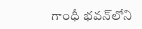గాంధీ భవన్‌లోని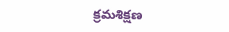క్రమశిక్షణ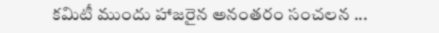కమిటీ ముందు హాజ‌రైన అనంత‌రం సంచలన ...